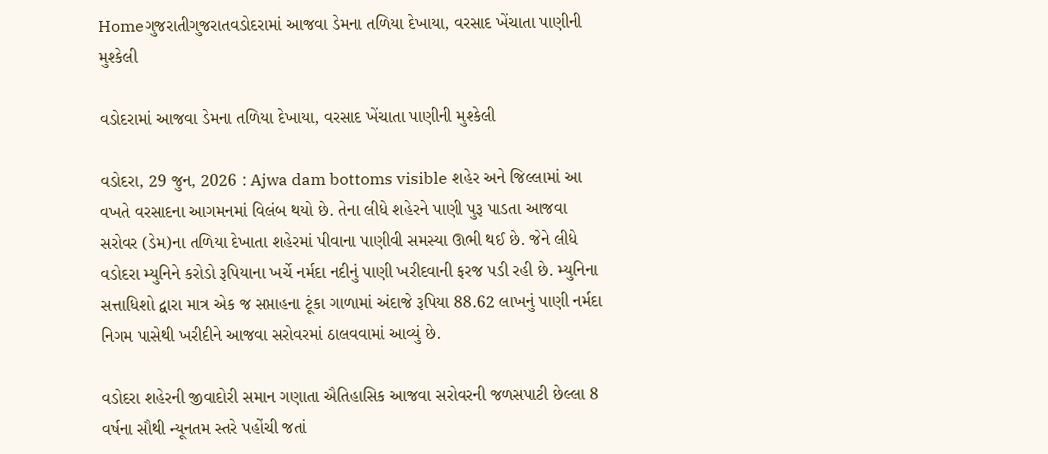Homeગુજરાતીગુજરાતવડોદરામાં આજવા ડેમના તળિયા દેખાયા, વરસાદ ખેંચાતા પાણીની મુશ્કેલી

વડોદરામાં આજવા ડેમના તળિયા દેખાયા, વરસાદ ખેંચાતા પાણીની મુશ્કેલી

વડોદરા, 29 જુન, 2026 : Ajwa dam bottoms visible શહેર અને જિલ્લામાં આ વખતે વરસાદના આગમનમાં વિલંબ થયો છે. તેના લીધે શહેરને પાણી પુરૂ પાડતા આજવા સરોવર (ડેમ)ના તળિયા દેખાતા શહેરમાં પીવાના પાણીવી સમસ્યા ઊભી થઈ છે. જેને લીધે વડોદરા મ્યુનિને કરોડો રૂપિયાના ખર્ચે નર્મદા નદીનું પાણી ખરીદવાની ફરજ પડી રહી છે. મ્યુનિના સત્તાધિશો દ્વારા માત્ર એક જ સપ્તાહના ટૂંકા ગાળામાં અંદાજે રૂપિયા 88.62 લાખનું પાણી નર્મદા નિગમ પાસેથી ખરીદીને આજવા સરોવરમાં ઠાલવવામાં આવ્યું છે.

વડોદરા શહેરની જીવાદોરી સમાન ગણાતા ઐતિહાસિક આજવા સરોવરની જળસપાટી છેલ્લા 8 વર્ષના સૌથી ન્યૂનતમ સ્તરે પહોંચી જતાં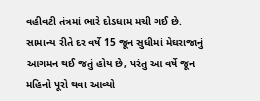વહીવટી તંત્રમાં ભારે દોડધામ મચી ગઈ છે. સામાન્ય રીતે દર વર્ષે 15 જૂન સુધીમાં મેઘરાજાનું આગમન થઈ જતું હોય છે, પરંતુ આ વર્ષે જૂન મહિનો પૂરો થવા આવ્યો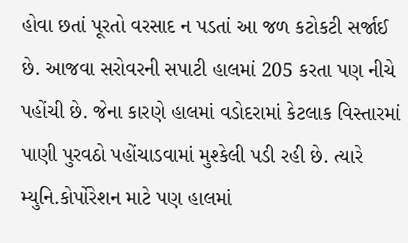હોવા છતાં પૂરતો વરસાદ ન પડતાં આ જળ કટોકટી સર્જાઈ છે. આજવા સરોવરની સપાટી હાલમાં 205 કરતા પણ નીચે પહોંચી છે. જેના કારણે હાલમાં વડોદરામાં કેટલાક વિસ્તારમાં પાણી પુરવઠો પહોંચાડવામાં મુશ્કેલી પડી રહી છે. ત્યારે મ્યુનિ.કોર્પોરેશન માટે પણ હાલમાં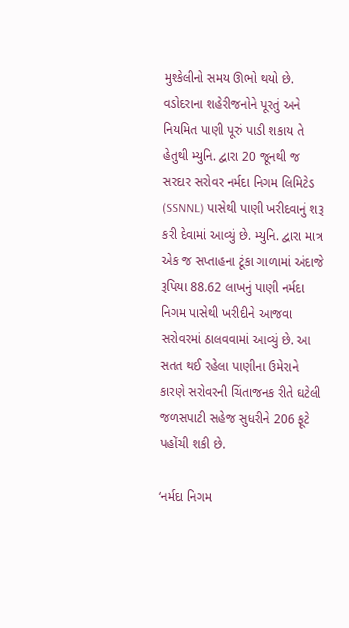મુશ્કેલીનો સમય ઊભો થયો છે. વડોદરાના શહેરીજનોને પૂરતું અને નિયમિત પાણી પૂરું પાડી શકાય તે હેતુથી મ્યુનિ. દ્વારા 20 જૂનથી જ સરદાર સરોવર નર્મદા નિગમ લિમિટેડ (SSNNL) પાસેથી પાણી ખરીદવાનું શરૂ કરી દેવામાં આવ્યું છે. મ્યુનિ. દ્વારા માત્ર એક જ સપ્તાહના ટૂંકા ગાળામાં અંદાજે રૂપિયા 88.62 લાખનું પાણી નર્મદા નિગમ પાસેથી ખરીદીને આજવા સરોવરમાં ઠાલવવામાં આવ્યું છે. આ સતત થઈ રહેલા પાણીના ઉમેરાને કારણે સરોવરની ચિંતાજનક રીતે ઘટેલી જળસપાટી સહેજ સુધરીને 206 ફૂટે પહોંચી શકી છે.

‘નર્મદા નિગમ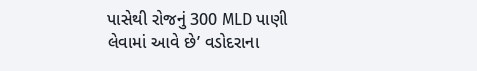પાસેથી રોજનું 300 MLD પાણી લેવામાં આવે છે’ વડોદરાના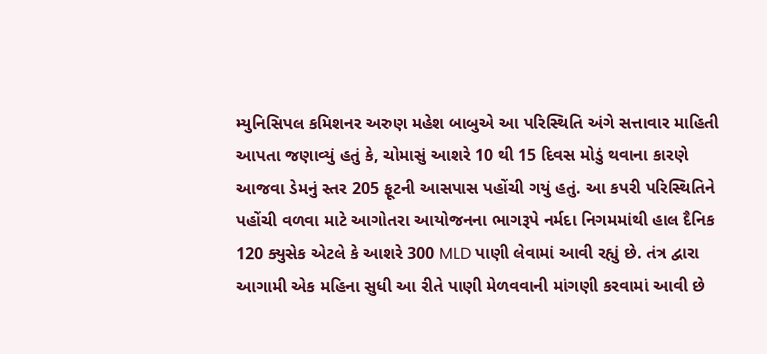મ્યુનિસિપલ કમિશનર અરુણ મહેશ બાબુએ આ પરિસ્થિતિ અંગે સત્તાવાર માહિતી આપતા જણાવ્યું હતું કે, ચોમાસું આશરે 10 થી 15 દિવસ મોડું થવાના કારણે આજવા ડેમનું સ્તર 205 ફૂટની આસપાસ પહોંચી ગયું હતું. આ કપરી પરિસ્થિતિને પહોંચી વળવા માટે આગોતરા આયોજનના ભાગરૂપે નર્મદા નિગમમાંથી હાલ દૈનિક 120 ક્યુસેક એટલે કે આશરે 300 MLD પાણી લેવામાં આવી રહ્યું છે. તંત્ર દ્વારા આગામી એક મહિના સુધી આ રીતે પાણી મેળવવાની માંગણી કરવામાં આવી છે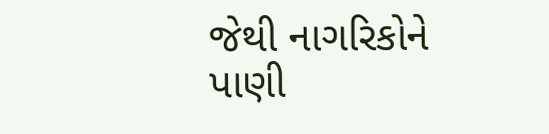જેથી નાગરિકોને પાણી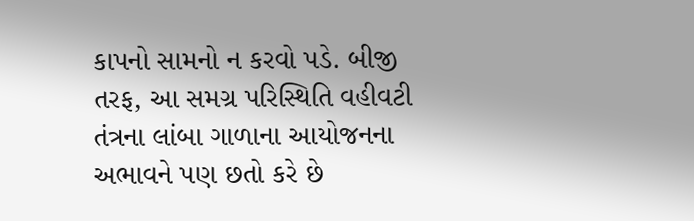કાપનો સામનો ન કરવો પડે. બીજી તરફ, આ સમગ્ર પરિસ્થિતિ વહીવટી તંત્રના લાંબા ગાળાના આયોજનના અભાવને પણ છતો કરે છે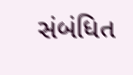સંબંધિત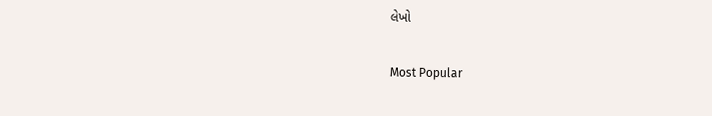લેખો

Most Popular